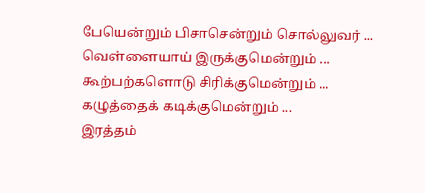பேயென்றும் பிசாசென்றும் சொல்லுவர் ...
வெள்ளையாய் இருக்குமென்றும் ...
கூற்பற்களொடு சிரிக்குமென்றும் ...
கழுத்தைக் கடிக்குமென்றும் ...
இரத்தம்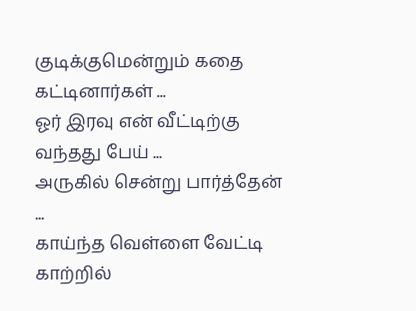குடிக்குமென்றும் கதை கட்டினார்கள் ...
ஓர் இரவு என் வீட்டிற்கு வந்தது பேய் ...
அருகில் சென்று பார்த்தேன் ...
காய்ந்த வெள்ளை வேட்டி காற்றில்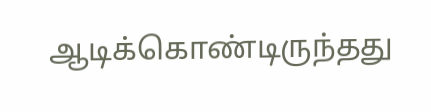ஆடிக்கொண்டிருந்தது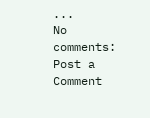...
No comments:
Post a Comment